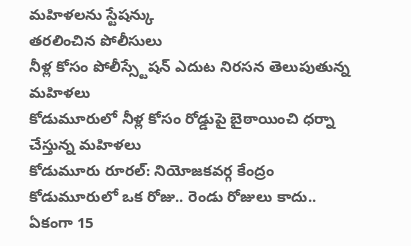మహిళలను స్టేషన్కు
తరలించిన పోలీసులు
నీళ్ల కోసం పోలీస్స్టేషన్ ఎదుట నిరసన తెలుపుతున్న మహిళలు
కోడుమూరులో నీళ్ల కోసం రోడ్డుపై బైఠాయించి ధర్నా చేస్తున్న మహిళలు
కోడుమూరు రూరల్: నియోజకవర్గ కేంద్రం కోడుమూరులో ఒక రోజు.. రెండు రోజులు కాదు.. ఏకంగా 15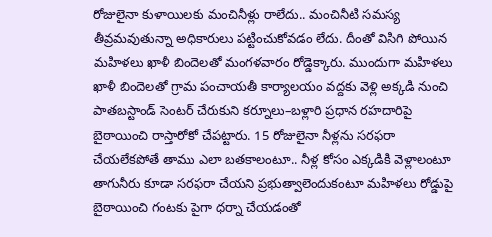రోజులైనా కుళాయిలకు మంచినీళ్లు రాలేదు.. మంచినీటి సమస్య తీవ్రమవుతున్నా అధికారులు పట్టించుకోవడం లేదు. దీంతో విసిగి పోయిన మహిళలు ఖాళీ బిందెలతో మంగళవారం రోడ్డెక్కారు. ముందుగా మహిళలు ఖాళీ బిందెలతో గ్రామ పంచాయతీ కార్యాలయం వద్దకు వెళ్లి అక్కడి నుంచి పాతబస్టాండ్ సెంటర్ చేరుకుని కర్నూలు–బళ్లారి ప్రధాన రహదారిపై బైఠాయించి రాస్తారోకో చేపట్టారు. 15 రోజులైనా నీళ్లను సరఫరా చేయలేకపోతే తాము ఎలా బతకాలంటూ.. నీళ్ల కోసం ఎక్కడికి వెళ్లాలంటూ తాగునీరు కూడా సరఫరా చేయని ప్రభుత్వాలెందుకంటూ మహిళలు రోడ్డుపై బైఠాయించి గంటకు పైగా ధర్నా చేయడంతో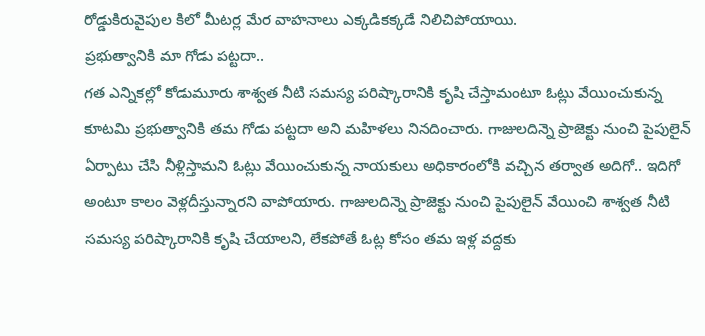రోడ్డుకిరువైపుల కిలో మీటర్ల మేర వాహనాలు ఎక్కడికక్కడే నిలిచిపోయాయి.
ప్రభుత్వానికి మా గోడు పట్టదా..
గత ఎన్నికల్లో కోడుమూరు శాశ్వత నీటి సమస్య పరిష్కారానికి కృషి చేస్తామంటూ ఓట్లు వేయించుకున్న కూటమి ప్రభుత్వానికి తమ గోడు పట్టదా అని మహిళలు నినదించారు. గాజులదిన్నె ప్రాజెక్టు నుంచి పైపులైన్ ఏర్పాటు చేసి నీళ్లిస్తామని ఓట్లు వేయించుకున్న నాయకులు అధికారంలోకి వచ్చిన తర్వాత అదిగో.. ఇదిగో అంటూ కాలం వెళ్లదీస్తున్నారని వాపోయారు. గాజులదిన్నె ప్రాజెక్టు నుంచి పైపులైన్ వేయించి శాశ్వత నీటి సమస్య పరిష్కారానికి కృషి చేయాలని, లేకపోతే ఓట్ల కోసం తమ ఇళ్ల వద్దకు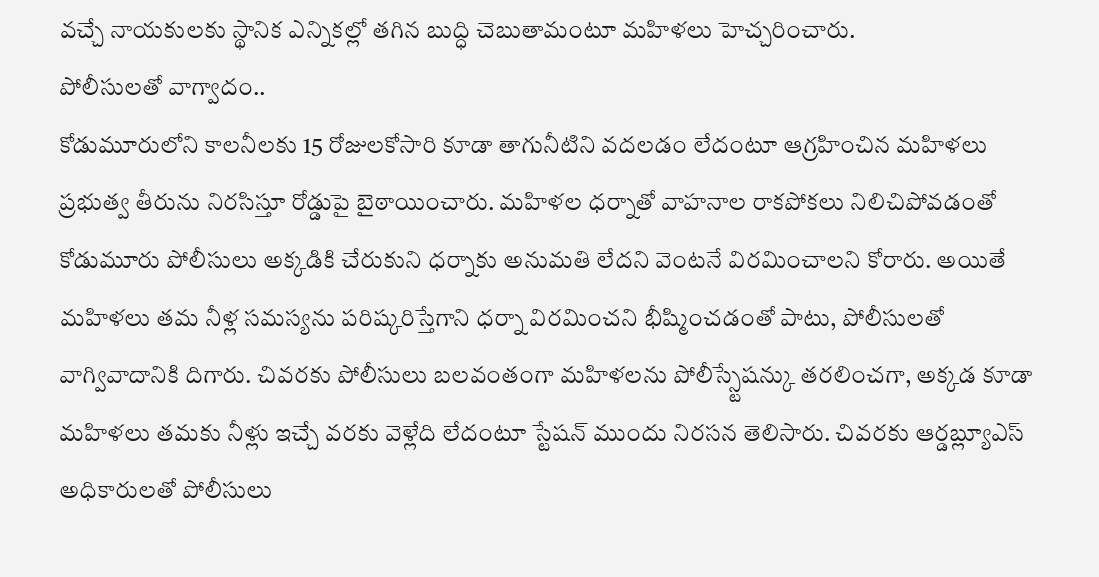వచ్చే నాయకులకు స్థానిక ఎన్నికల్లో తగిన బుద్ధి చెబుతామంటూ మహిళలు హెచ్చరించారు.
పోలీసులతో వాగ్వాదం..
కోడుమూరులోని కాలనీలకు 15 రోజులకోసారి కూడా తాగునీటిని వదలడం లేదంటూ ఆగ్రహించిన మహిళలు ప్రభుత్వ తీరును నిరసిస్తూ రోడ్డుపై బైఠాయించారు. మహిళల ధర్నాతో వాహనాల రాకపోకలు నిలిచిపోవడంతో కోడుమూరు పోలీసులు అక్కడికి చేరుకుని ధర్నాకు అనుమతి లేదని వెంటనే విరమించాలని కోరారు. అయితే మహిళలు తమ నీళ్ల సమస్యను పరిష్కరిస్తేగాని ధర్నా విరమించని భీష్మించడంతో పాటు, పోలీసులతో వాగ్వివాదానికి దిగారు. చివరకు పోలీసులు బలవంతంగా మహిళలను పోలీస్స్టేషన్కు తరలించగా, అక్కడ కూడా మహిళలు తమకు నీళ్లు ఇచ్చే వరకు వెళ్లేది లేదంటూ స్టేషన్ ముందు నిరసన తెలిసారు. చివరకు ఆర్డబ్ల్యూఎస్ అధికారులతో పోలీసులు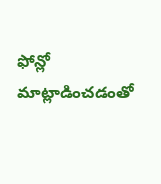ఫోన్లో మాట్లాడించడంతో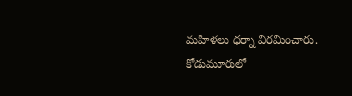మహిళలు ధర్నా విరమించారు.
కోడుమూరులో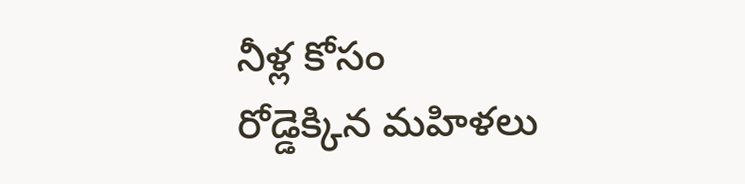నీళ్ల కోసం
రోడ్డెక్కిన మహిళలు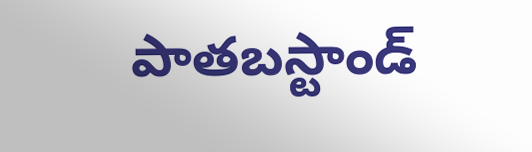పాతబస్టాండ్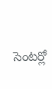సెంటర్లో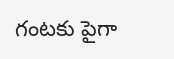గంటకు పైగా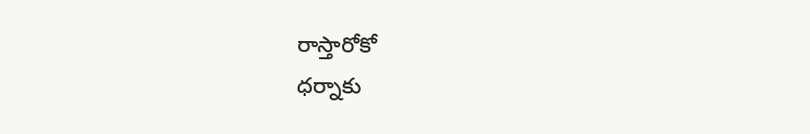రాస్తారోకో
ధర్నాకు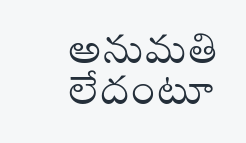అనుమతి లేదంటూ